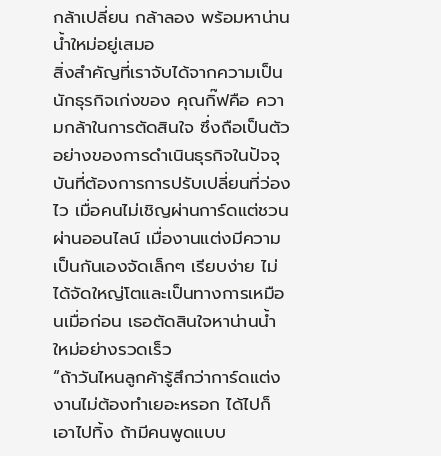กล้าเปลี่ยน กล้าลอง พร้อมหาน่านน้ำใหม่อยู่เสมอ
สิ่งสำคัญที่เราจับได้จากความเป็นนักธุรกิจเก่งของ คุณกิ๊ฟคือ ความกล้าในการตัดสินใจ ซึ่งถือเป็นตัวอย่างของการดำเนินธุรกิจในปัจจุบันที่ต้องการการปรับเปลี่ยนที่ว่องไว เมื่อคนไม่เชิญผ่านการ์ดแต่ชวนผ่านออนไลน์ เมื่องานแต่งมีความเป็นกันเองจัดเล็กๆ เรียบง่าย ไม่ได้จัดใหญ่โตและเป็นทางการเหมือนเมื่อก่อน เธอตัดสินใจหาน่านน้ำใหม่อย่างรวดเร็ว
“ถ้าวันไหนลูกค้ารู้สึกว่าการ์ดแต่งงานไม่ต้องทำเยอะหรอก ได้ไปก็เอาไปทิ้ง ถ้ามีคนพูดแบบ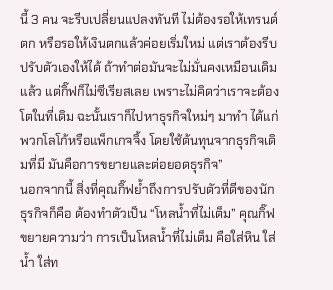นี้ 3 คน จะรีบเปลี่ยนแปลงทันที ไม่ต้องรอให้เทรนด์ตก หรือรอให้เงินตกแล้วค่อยเริ่มใหม่ แต่เราต้องรีบปรับตัวเองให้ได้ ถ้าทำต่อมันจะไม่มั่นคงเหมือนเดิมแล้ว แต่กิ๊ฟก็ไม่ซีเรียสเลย เพราะไม่คิดว่าเราจะต้องโตในที่เดิม ฉะนั้นเราก็ไปหาธุรกิจใหม่ๆ มาทำ ได้แก่ พวกโลโก้หรือแพ็กเกจจิ้ง โดยใช้ต้นทุนจากธุรกิจเดิมที่มี มันคือการขยายและต่อยอดธุรกิจ”
นอกจากนี้ สิ่งที่คุณกิ๊ฟย้ำถึงการปรับตัวที่ดีของนักธุรกิจก็คือ ต้องทำตัวเป็น “โหลน้ำที่ไม่เต็ม” คุณกิ๊ฟขยายความว่า การเป็นโหลน้ำที่ไม่เต็ม คือใส่หิน ใส่น้ำ ใส่ท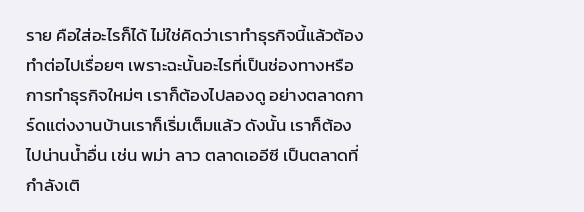ราย คือใส่อะไรก็ได้ ไม่ใช่คิดว่าเราทำธุรกิจนี้แล้วต้องทำต่อไปเรื่อยๆ เพราะฉะนั้นอะไรที่เป็นช่องทางหรือการทำธุรกิจใหม่ๆ เราก็ต้องไปลองดู อย่างตลาดการ์ดแต่งงานบ้านเราก็เริ่มเต็มแล้ว ดังนั้น เราก็ต้องไปน่านน้ำอื่น เช่น พม่า ลาว ตลาดเออีซี เป็นตลาดที่กำลังเติ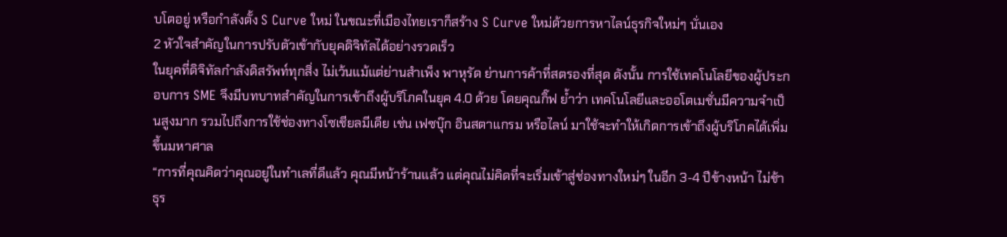บโตอยู่ หรือกำลังตั้ง S Curve ใหม่ ในขณะที่เมืองไทยเราก็สร้าง S Curve ใหม่ด้วยการหาไลน์ธุรกิจใหม่ๆ นั่นเอง
2 หัวใจสำคัญในการปรับตัวเข้ากับยุคดิจิทัลได้อย่างรวดเร็ว
ในยุคที่ดิจิทัลกำลังดิสรัพท์ทุกสิ่ง ไม่เว้นแม้แต่ย่านสำเพ็ง พาหุรัด ย่านการค้าที่สตรองที่สุด ดังนั้น การใช้เทคโนโลยีของผู้ประกอบการ SME จึงมีบทบาทสำคัญในการเข้าถึงผู้บริโภคในยุค 4.0 ด้วย โดยคุณกิ๊ฟ ย้ำว่า เทคโนโลยีและออโตเมชั่นมีความจำเป็นสูงมาก รวมไปถึงการใช้ช่องทางโซเชียลมีเดีย เช่น เฟซบุ๊ก อินสตาแกรม หรือไลน์ มาใช้จะทำให้เกิดการเข้าถึงผู้บริโภคได้เพิ่มขึ้นมหาศาล
“การที่คุณคิดว่าคุณอยู่ในทำเลที่ดีแล้ว คุณมีหน้าร้านแล้ว แต่คุณไม่คิดที่จะเริ่มเข้าสู่ช่องทางใหม่ๆ ในอีก 3-4 ปีข้างหน้า ไม่ช้าธุร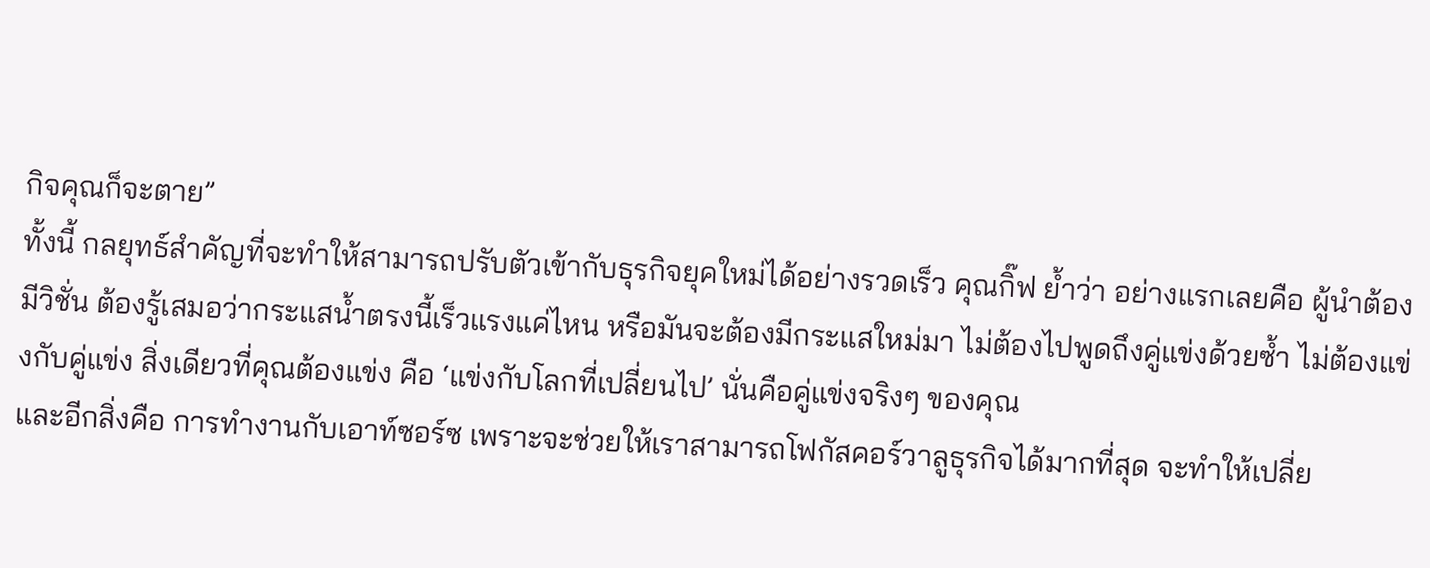กิจคุณก็จะตาย”
ทั้งนี้ กลยุทธ์สำคัญที่จะทำให้สามารถปรับตัวเข้ากับธุรกิจยุคใหม่ได้อย่างรวดเร็ว คุณกิ๊ฟ ย้ำว่า อย่างแรกเลยคือ ผู้นำต้องมีวิชั่น ต้องรู้เสมอว่ากระแสน้ำตรงนี้เร็วแรงแค่ไหน หรือมันจะต้องมีกระแสใหม่มา ไม่ต้องไปพูดถึงคู่แข่งด้วยซ้ำ ไม่ต้องแข่งกับคู่แข่ง สิ่งเดียวที่คุณต้องแข่ง คือ ‘แข่งกับโลกที่เปลี่ยนไป’ นั่นคือคู่แข่งจริงๆ ของคุณ
และอีกสิ่งคือ การทำงานกับเอาท์ซอร์ซ เพราะจะช่วยให้เราสามารถโฟกัสคอร์วาลูธุรกิจได้มากที่สุด จะทำให้เปลี่ย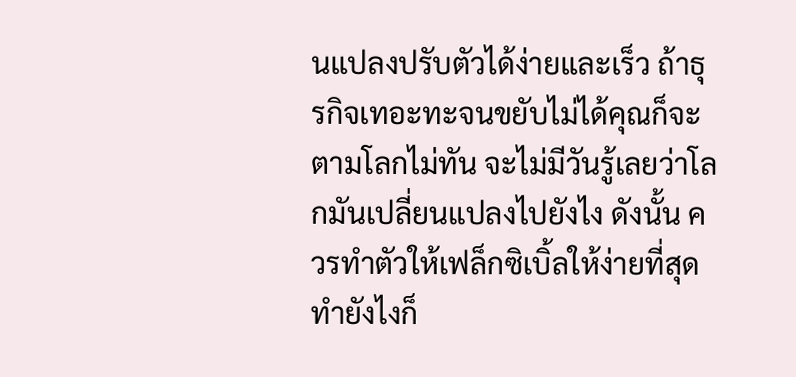นแปลงปรับตัวได้ง่ายและเร็ว ถ้าธุรกิจเทอะทะจนขยับไม่ได้คุณก็จะตามโลกไม่ทัน จะไม่มีวันรู้เลยว่าโลกมันเปลี่ยนแปลงไปยังไง ดังนั้น ควรทำตัวให้เฟล็กซิเบิ้ลให้ง่ายที่สุด ทำยังไงก็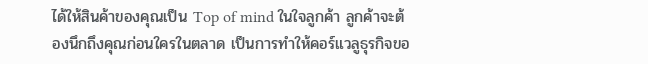ได้ให้สินค้าของคุณเป็น Top of mind ในใจลูกค้า ลูกค้าจะต้องนึกถึงคุณก่อนใครในตลาด เป็นการทำให้คอร์แวลูธุรกิจขอ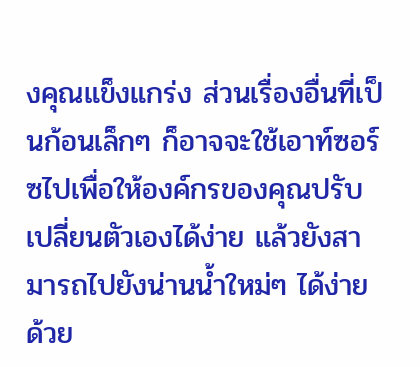งคุณแข็งแกร่ง ส่วนเรื่องอื่นที่เป็นก้อนเล็กๆ ก็อาจจะใช้เอาท์ซอร์ซไปเพื่อให้องค์กรของคุณปรับเปลี่ยนตัวเองได้ง่าย แล้วยังสามารถไปยังน่านน้ำใหม่ๆ ได้ง่ายด้วย